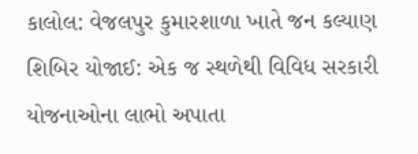કાલોલ: વેજલપુર કુમારશાળા ખાતે જન કલ્યાણ શિબિર યોજાઈ: એક જ સ્થળેથી વિવિધ સરકારી યોજનાઓના લાભો અપાતા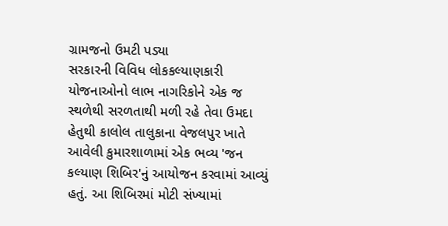ગ્રામજનો ઉમટી પડ્યા
સરકારની વિવિધ લોકકલ્યાણકારી યોજનાઓનો લાભ નાગરિકોને એક જ સ્થળેથી સરળતાથી મળી રહે તેવા ઉમદા હેતુથી કાલોલ તાલુકાના વેજલપુર ખાતે આવેલી કુમારશાળામાં એક ભવ્ય 'જન કલ્યાણ શિબિર'નું આયોજન કરવામાં આવ્યું હતું. આ શિબિરમાં મોટી સંખ્યામાં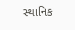સ્થાનિક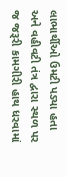લાભાર્થીઓ ઉમટી પડ્યા હતા અને વહીવટી તંત્ર દ્વારા સ્થળ પર જ જરૂરી કામગીરી હાથ ધરવામાં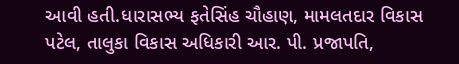આવી હતી.ધારાસભ્ય ફતેસિંહ ચૌહાણ, મામલતદાર વિકાસ પટેલ, તાલુકા વિકાસ અધિકારી આર. પી. પ્રજાપતિ,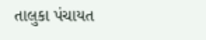તાલુકા પંચાયત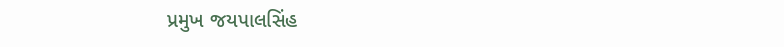પ્રમુખ જયપાલસિંહ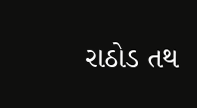રાઠોડ તથ